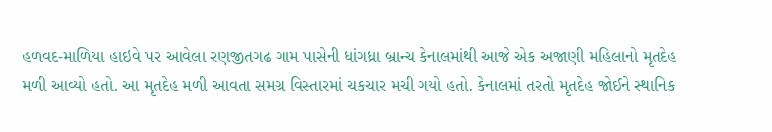હળવદ-માળિયા હાઇવે પર આવેલા રણજીતગઢ ગામ પાસેની ધાંગધ્રા બ્રાન્ચ કેનાલમાંથી આજે એક અજાણી મહિલાનો મૃતદેહ મળી આવ્યો હતો. આ મૃતદેહ મળી આવતા સમગ્ર વિસ્તારમાં ચકચાર મચી ગયો હતો. કેનાલમાં તરતો મૃતદેહ જોઈને સ્થાનિક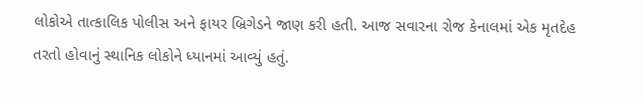લોકોએ તાત્કાલિક પોલીસ અને ફાયર બ્રિગેડને જાણ કરી હતી. આજ સવારના રોજ કેનાલમાં એક મૃતદેહ તરતો હોવાનું સ્થાનિક લોકોને ધ્યાનમાં આવ્યું હતું.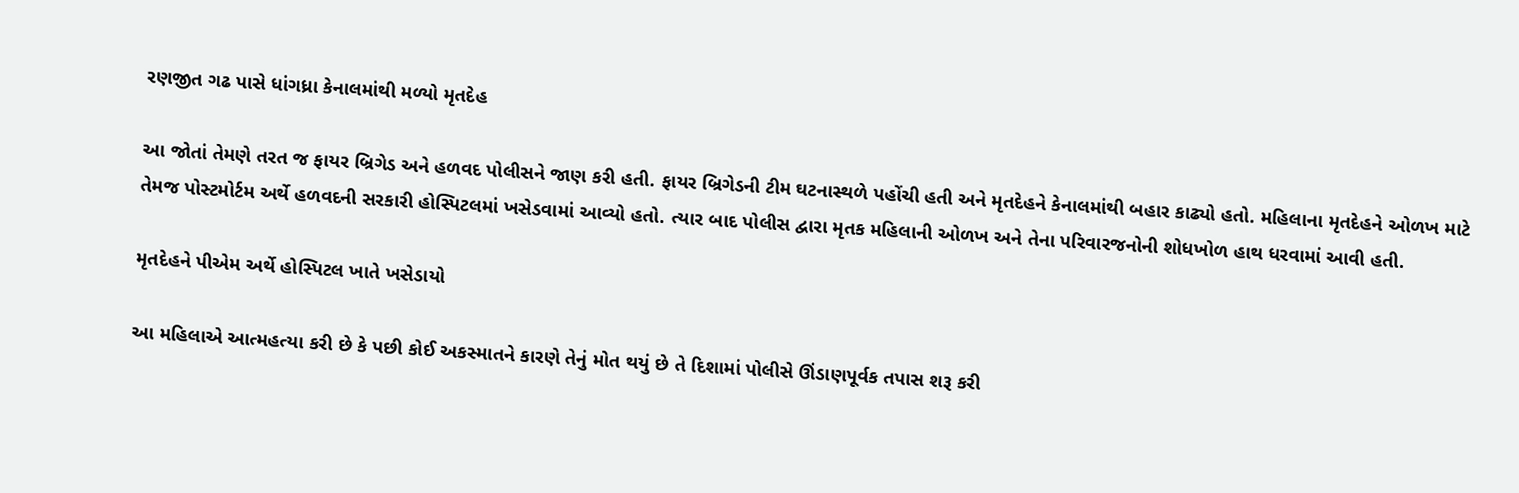રણજીત ગઢ પાસે ધાંગધ્રા કેનાલમાંથી મળ્યો મૃતદેહ

આ જોતાં તેમણે તરત જ ફાયર બ્રિગેડ અને હળવદ પોલીસને જાણ કરી હતી. ફાયર બ્રિગેડની ટીમ ઘટનાસ્થળે પહોંચી હતી અને મૃતદેહને કેનાલમાંથી બહાર કાઢ્યો હતો. મહિલાના મૃતદેહને ઓળખ માટે તેમજ પોસ્ટમોર્ટમ અર્થે હળવદની સરકારી હોસ્પિટલમાં ખસેડવામાં આવ્યો હતો. ત્યાર બાદ પોલીસ દ્વારા મૃતક મહિલાની ઓળખ અને તેના પરિવારજનોની શોધખોળ હાથ ધરવામાં આવી હતી.

મૃતદેહને પીએમ અર્થે હોસ્પિટલ ખાતે ખસેડાયો

આ મહિલાએ આત્મહત્યા કરી છે કે પછી કોઈ અકસ્માતને કારણે તેનું મોત થયું છે તે દિશામાં પોલીસે ઊંડાણપૂર્વક તપાસ શરૂ કરી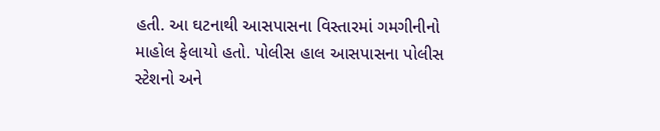હતી. આ ઘટનાથી આસપાસના વિસ્તારમાં ગમગીનીનો માહોલ ફેલાયો હતો. પોલીસ હાલ આસપાસના પોલીસ સ્ટેશનો અને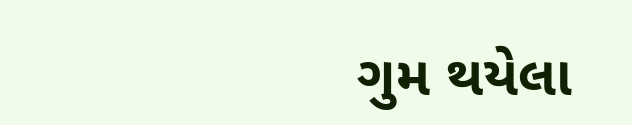ગુમ થયેલા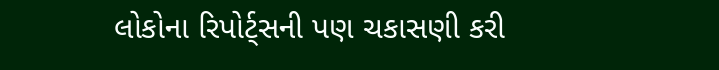લોકોના રિપોર્ટ્સની પણ ચકાસણી કરી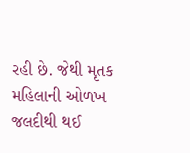રહી છે. જેથી મૃતક મહિલાની ઓળખ જલદીથી થઈ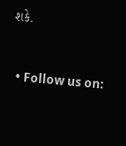શકે.


  • Follow us on: